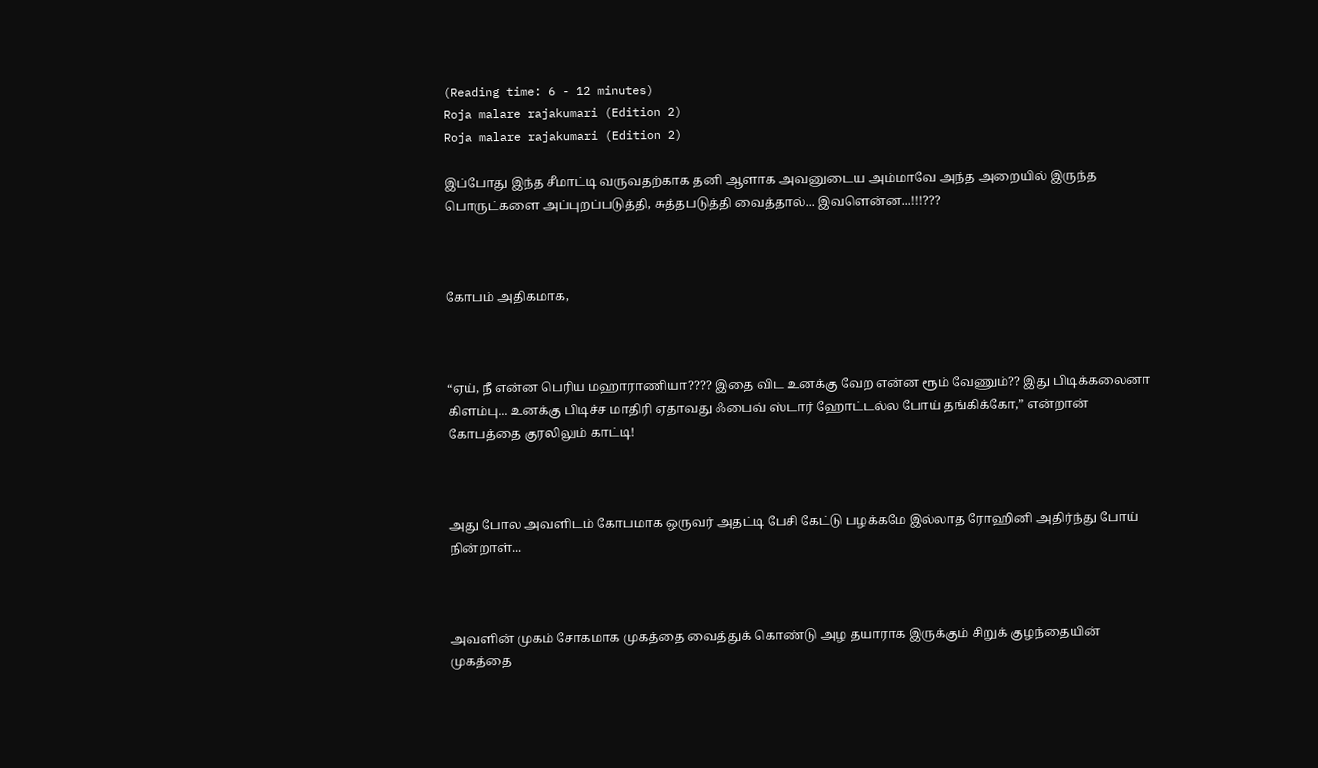(Reading time: 6 - 12 minutes)
Roja malare rajakumari (Edition 2)
Roja malare rajakumari (Edition 2)

இப்போது இந்த சீமாட்டி வருவதற்காக தனி ஆளாக அவனுடைய அம்மாவே அந்த அறையில் இருந்த பொருட்களை அப்புறப்படுத்தி, சுத்தபடுத்தி வைத்தால்... இவளென்ன...!!!???



கோபம் அதிகமாக,



“ஏய், நீ என்ன பெரிய மஹாராணியா???? இதை விட உனக்கு வேற என்ன ரூம் வேணும்?? இது பிடிக்கலைனா கிளம்பு... உனக்கு பிடிச்ச மாதிரி ஏதாவது ஃபைவ் ஸ்டார் ஹோட்டல்ல போய் தங்கிக்கோ,” என்றான் கோபத்தை குரலிலும் காட்டி!



அது போல அவளிடம் கோபமாக ஒருவர் அதட்டி பேசி கேட்டு பழக்கமே இல்லாத ரோஹினி அதிர்ந்து போய் நின்றாள்...



அவளின் முகம் சோகமாக முகத்தை வைத்துக் கொண்டு அழ தயாராக இருக்கும் சிறுக் குழந்தையின் முகத்தை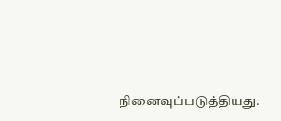நினைவுப்படுத்தியது.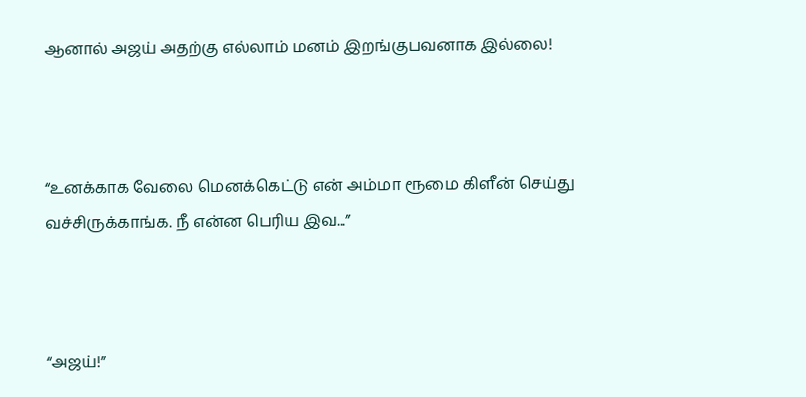ஆனால் அஜய் அதற்கு எல்லாம் மனம் இறங்குபவனாக இல்லை!



“உனக்காக வேலை மெனக்கெட்டு என் அம்மா ரூமை கிளீன் செய்து வச்சிருக்காங்க. நீ என்ன பெரிய இவ...”



“அஜய்!”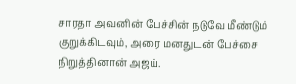சாரதா அவனின் பேச்சின் நடுவே மீண்டும் குறுக்கிடவும், அரை மனதுடன் பேச்சை நிறுத்தினான் அஜய்.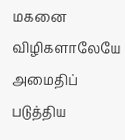மகனை விழிகளாலேயே அமைதிப் படுத்திய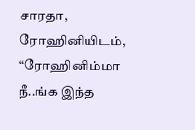சாரதா, ரோஹினியிடம், “ரோஹினிம்மா நீ..ங்க இந்த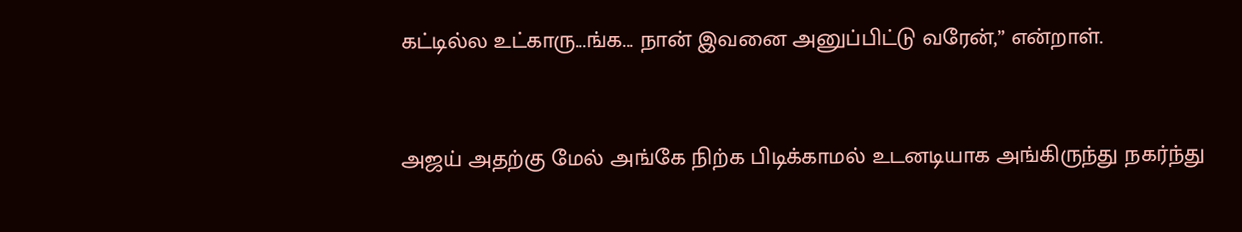கட்டில்ல உட்காரு...ங்க... நான் இவனை அனுப்பிட்டு வரேன்,” என்றாள்.



அஜய் அதற்கு மேல் அங்கே நிற்க பிடிக்காமல் உடனடியாக அங்கிருந்து நகர்ந்து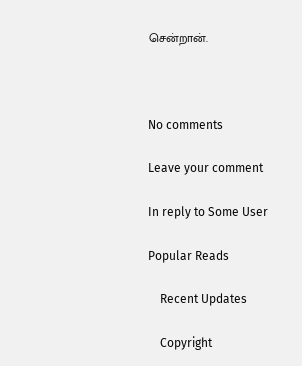சென்றான்.



No comments

Leave your comment

In reply to Some User

Popular Reads

    Recent Updates

    Copyright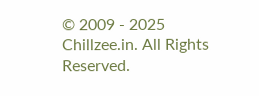© 2009 - 2025 Chillzee.in. All Rights Reserved.